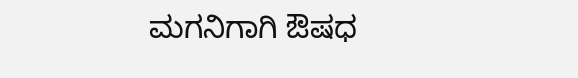ಮಗನಿಗಾಗಿ ಔಷಧ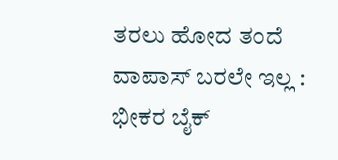ತರಲು ಹೋದ ತಂದೆ ವಾಪಾಸ್‌ ಬರಲೇ ಇಲ್ಲ : ಭೀಕರ ಬೈಕ್‌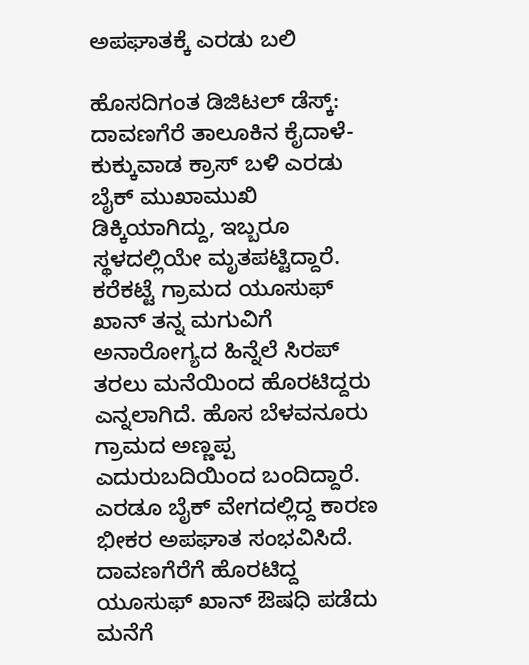ಅಪಘಾತಕ್ಕೆ ಎರಡು ಬಲಿ

ಹೊಸದಿಗಂತ ಡಿಜಿಟಲ್‌ ಡೆಸ್ಕ್‌: ದಾವಣಗೆರೆ ತಾಲೂಕಿನ ಕೈದಾಳೆ-ಕುಕ್ಕುವಾಡ ಕ್ರಾಸ್‌ ಬಳಿ ಎರಡು ಬೈಕ್‌ ಮುಖಾಮುಖಿ ಡಿಕ್ಕಿಯಾಗಿದ್ದು, ಇಬ್ಬರೂ ಸ್ಥಳದಲ್ಲಿಯೇ ಮೃತಪಟ್ಟಿದ್ದಾರೆ. ಕರೆಕಟ್ಟೆ ಗ್ರಾಮದ ಯೂಸುಫ್‌ ಖಾನ್‌ ತನ್ನ ಮಗುವಿಗೆ ಅನಾರೋಗ್ಯದ ಹಿನ್ನೆಲೆ ಸಿರಪ್‌ ತರಲು ಮನೆಯಿಂದ ಹೊರಟಿದ್ದರು ಎನ್ನಲಾಗಿದೆ. ಹೊಸ ಬೆಳವನೂರು ಗ್ರಾಮದ ಅಣ್ಣಪ್ಪ ಎದುರುಬದಿಯಿಂದ ಬಂದಿದ್ದಾರೆ. ಎರಡೂ ಬೈಕ್‌ ವೇಗದಲ್ಲಿದ್ದ ಕಾರಣ ಭೀಕರ ಅಪಘಾತ ಸಂಭವಿಸಿದೆ. ದಾವಣಗೆರೆಗೆ ಹೊರಟಿದ್ದ ಯೂಸುಫ್‌ ಖಾನ್‌ ಔಷಧಿ ಪಡೆದು ಮನೆಗೆ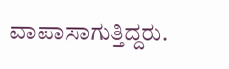ವಾಪಾಸಾಗುತ್ತಿದ್ದರು.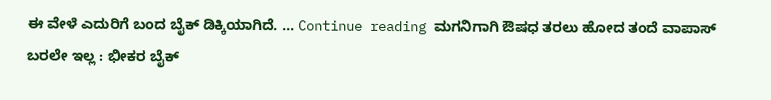ಈ ವೇಳೆ ಎದುರಿಗೆ ಬಂದ ಬೈಕ್‌ ಡಿಕ್ಕಿಯಾಗಿದೆ. … Continue reading ಮಗನಿಗಾಗಿ ಔಷಧ ತರಲು ಹೋದ ತಂದೆ ವಾಪಾಸ್‌ ಬರಲೇ ಇಲ್ಲ : ಭೀಕರ ಬೈಕ್‌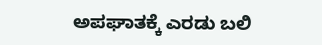ಅಪಘಾತಕ್ಕೆ ಎರಡು ಬಲಿ